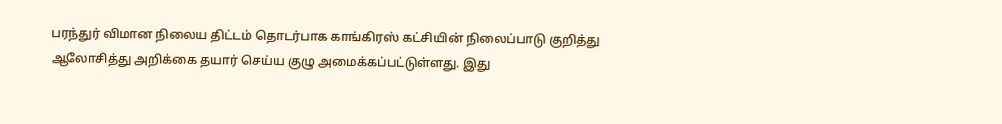பரந்துர் விமான நிலைய திட்டம் தொடர்பாக காங்கிரஸ் கட்சியின் நிலைப்பாடு குறித்து ஆலோசித்து அறிக்கை தயார் செய்ய குழு அமைக்கப்பட்டுள்ளது. இது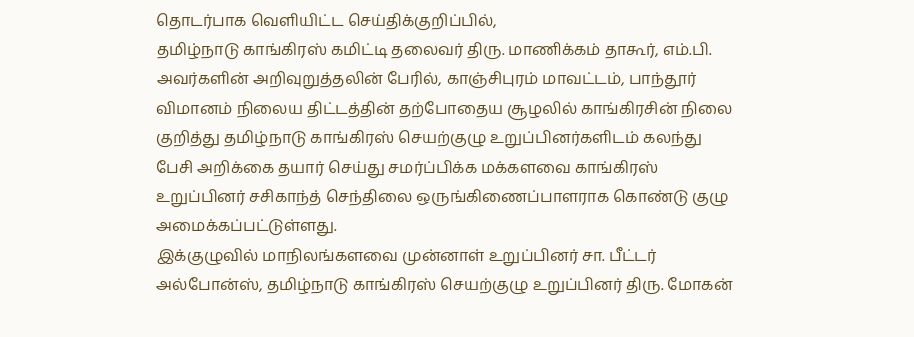தொடர்பாக வெளியிட்ட செய்திக்குறிப்பில்,
தமிழ்நாடு காங்கிரஸ் கமிட்டி தலைவர் திரு. மாணிக்கம் தாகூர், எம்.பி. அவர்களின் அறிவுறுத்தலின் பேரில், காஞ்சிபுரம் மாவட்டம், பாந்தூர் விமானம் நிலைய திட்டத்தின் தற்போதைய சூழலில் காங்கிரசின் நிலை குறித்து தமிழ்நாடு காங்கிரஸ் செயற்குழு உறுப்பினர்களிடம் கலந்து பேசி அறிக்கை தயார் செய்து சமர்ப்பிக்க மக்களவை காங்கிரஸ் உறுப்பினர் சசிகாந்த் செந்திலை ஒருங்கிணைப்பாளராக கொண்டு குழு அமைக்கப்பட்டுள்ளது.
இக்குழுவில் மாநிலங்களவை முன்னாள் உறுப்பினர் சா. பீட்டர் அல்போன்ஸ், தமிழ்நாடு காங்கிரஸ் செயற்குழு உறுப்பினர் திரு. மோகன்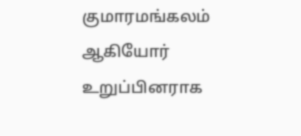குமாரமங்கலம் ஆகியோர் உறுப்பினராக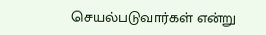செயல்படுவார்கள் என்று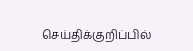செய்திக்குறிப்பில்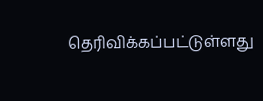தெரிவிக்கப்பட்டுள்ளது